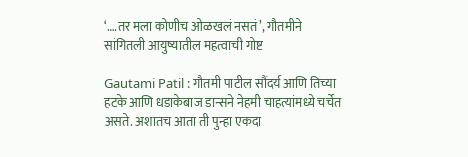‘….तर मला कोणीच ओळखलं नसतं’, गौतमीने सांगितली आयुष्यातील महत्वाची गोष्ट

Gautami Patil : गौतमी पाटील सौंदर्य आणि तिच्या हटके आणि धडाकेबाज डान्सने नेहमी चाहत्यांमध्ये चर्चेत असते. अशातच आता ती पुन्हा एकदा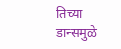तिच्या डान्समुळे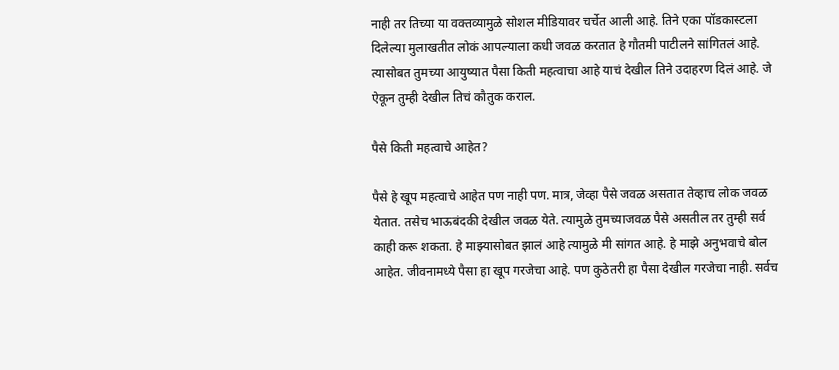नाही तर तिच्या या वक्तव्यामुळे सोशल मीडियावर चर्चेत आली आहे. तिने एका पॉडकास्टला दिलेल्या मुलाखतीत लोकं आपल्याला कधी जवळ करतात हे गौतमी पाटीलने सांगितलं आहे. त्यासोबत तुमच्या आयुष्यात पैसा किती महत्वाचा आहे याचं देखील तिने उदाहरण दिलं आहे. जे ऐकून तुम्ही देखील तिचं कौतुक कराल.

पैसे किती महत्वाचे आहेत?

पैसे हे खूप महत्वाचे आहेत पण नाही पण. मात्र, जेव्हा पैसे जवळ असतात तेव्हाच लोक जवळ येतात. तसेच भाऊबंदकी देखील जवळ येते. त्यामुळे तुमच्याजवळ पैसे असतील तर तुम्ही सर्व काही करू शकता. हे माझ्यासोबत झालं आहे त्यामुळे मी सांगत आहे. हे माझे अनुभवाचे बोल आहेत. जीवनामध्ये पैसा हा खूप गरजेचा आहे. पण कुठेतरी हा पैसा देखील गरजेचा नाही. सर्वच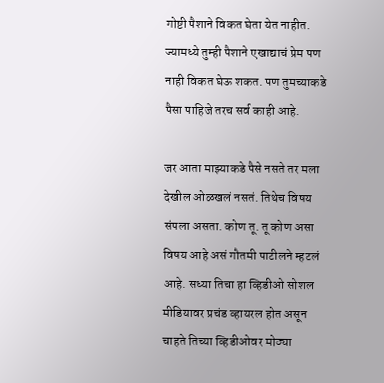गोष्टी पैशाने विकत घेता येत नाहीत. ज्यामध्ये तुम्ही पैशाने एखाद्याचं प्रेम पण नाही विकत घेऊ शकत. पण तुमच्याकडे पैसा पाहिजे तरच सर्व काही आहे.

जर आता माझ्याकडे पैसे नसते तर मला देखील ओळखलं नसतं. तिथेच विषय संपला असता. कोण तू. तू कोण असा विषय आहे असं गौतमी पाटीलने म्हटलं आहे. सध्या तिचा हा व्हिडीओ सोशल मीडियावर प्रचंड व्हायरल होत असून चाहते तिच्या व्हिडीओवर मोठ्या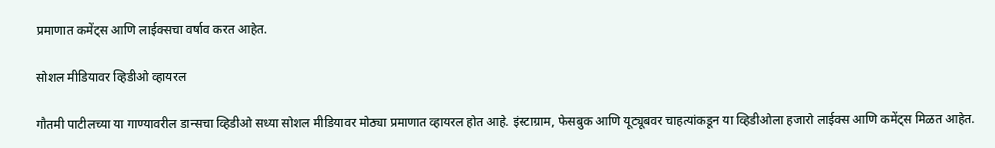प्रमाणात कमेंट्स आणि लाईक्सचा वर्षाव करत आहेत.

सोशल मीडियावर व्हिडीओ व्हायरल

गौतमी पाटीलच्या या गाण्यावरील डान्सचा व्हिडीओ सध्या सोशल मीडियावर मोठ्या प्रमाणात व्हायरल होत आहे. इंस्टाग्राम, फेसबुक आणि यूट्यूबवर चाहत्यांकडून या व्हिडीओला हजारो लाईक्स आणि कमेंट्स मिळत आहेत.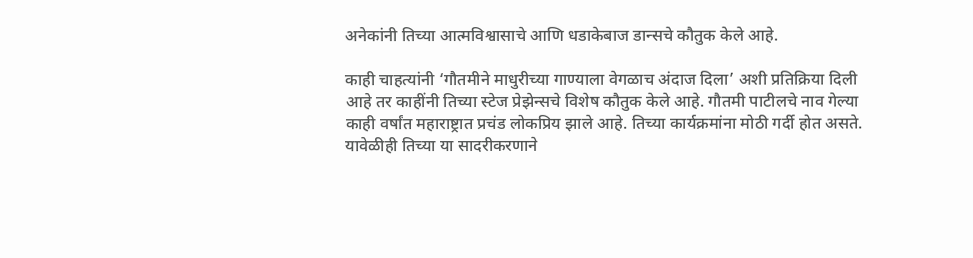अनेकांनी तिच्या आत्मविश्वासाचे आणि धडाकेबाज डान्सचे कौतुक केले आहे.

काही चाहत्यांनी ‘गौतमीने माधुरीच्या गाण्याला वेगळाच अंदाज दिला’ अशी प्रतिक्रिया दिली आहे तर काहींनी तिच्या स्टेज प्रेझेन्सचे विशेष कौतुक केले आहे. गौतमी पाटीलचे नाव गेल्या काही वर्षांत महाराष्ट्रात प्रचंड लोकप्रिय झाले आहे. तिच्या कार्यक्रमांना मोठी गर्दी होत असते. यावेळीही तिच्या या सादरीकरणाने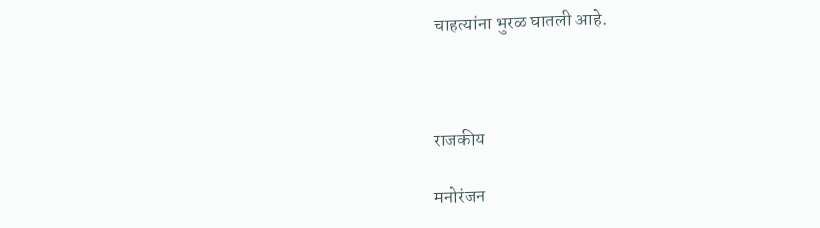चाहत्यांना भुरळ घातली आहे.



राजकीय

मनोरंजन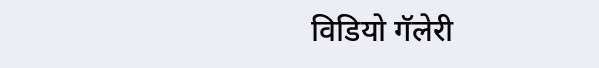विडियो गॅलेरी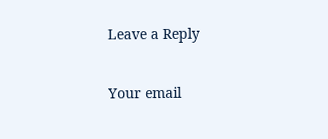Leave a Reply

Your email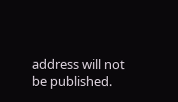address will not be published.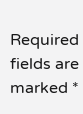Required fields are marked *